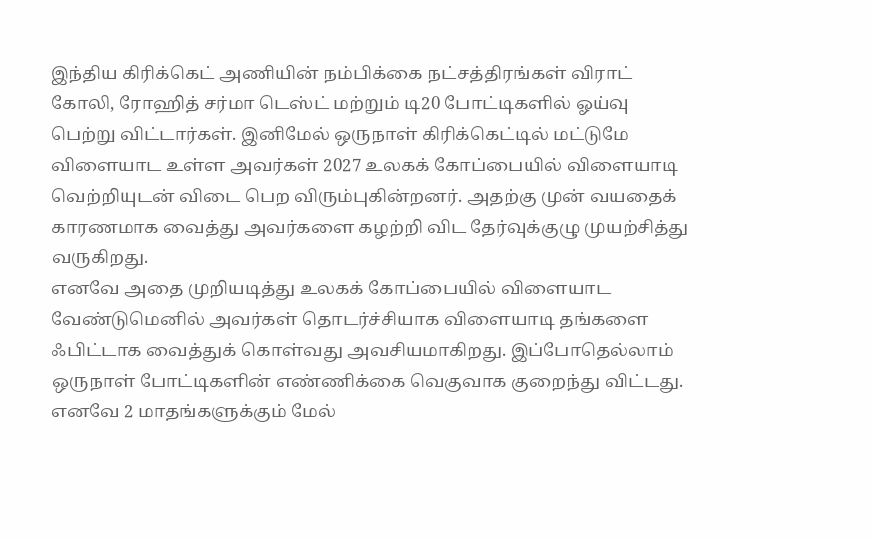இந்திய கிரிக்கெட் அணியின் நம்பிக்கை நட்சத்திரங்கள் விராட் கோலி, ரோஹித் சர்மா டெஸ்ட் மற்றும் டி20 போட்டிகளில் ஓய்வு பெற்று விட்டார்கள். இனிமேல் ஒருநாள் கிரிக்கெட்டில் மட்டுமே விளையாட உள்ள அவர்கள் 2027 உலகக் கோப்பையில் விளையாடி வெற்றியுடன் விடை பெற விரும்புகின்றனர். அதற்கு முன் வயதைக் காரணமாக வைத்து அவர்களை கழற்றி விட தேர்வுக்குழு முயற்சித்து வருகிறது.
எனவே அதை முறியடித்து உலகக் கோப்பையில் விளையாட வேண்டுமெனில் அவர்கள் தொடர்ச்சியாக விளையாடி தங்களை ஃபிட்டாக வைத்துக் கொள்வது அவசியமாகிறது. இப்போதெல்லாம் ஒருநாள் போட்டிகளின் எண்ணிக்கை வெகுவாக குறைந்து விட்டது. எனவே 2 மாதங்களுக்கும் மேல்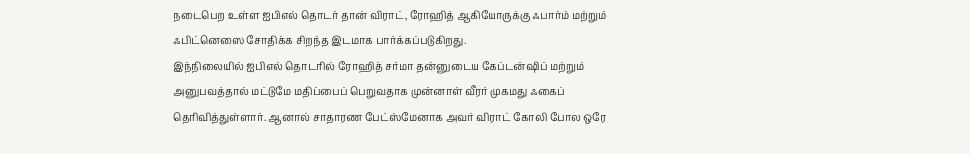நடைபெற உள்ள ஐபிஎல் தொடர் தான் விராட், ரோஹித் ஆகியோருக்கு ஃபார்ம் மற்றும் ஃபிட்னெஸை சோதிக்க சிறந்த இடமாக பார்க்கப்படுகிறது.
இந்நிலையில் ஐபிஎல் தொடரில் ரோஹித் சர்மா தன்னுடைய கேப்டன்ஷிப் மற்றும் அனுபவத்தால் மட்டுமே மதிப்பைப் பெறுவதாக முன்னாள் வீரர் முகமது ஃகைப் தெரிவித்துள்ளார். ஆனால் சாதாரண பேட்ஸ்மேனாக அவர் விராட் கோலி போல ஒரே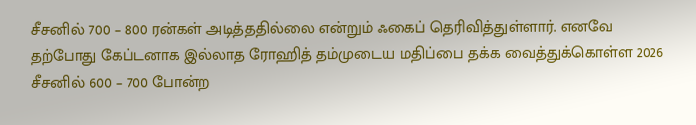சீசனில் 700 – 800 ரன்கள் அடித்ததில்லை என்றும் ஃகைப் தெரிவித்துள்ளார். எனவே தற்போது கேப்டனாக இல்லாத ரோஹித் தம்முடைய மதிப்பை தக்க வைத்துக்கொள்ள 2026 சீசனில் 600 – 700 போன்ற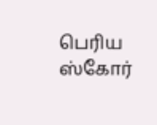பெரிய ஸ்கோர்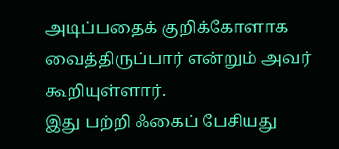அடிப்பதைக் குறிக்கோளாக வைத்திருப்பார் என்றும் அவர் கூறியுள்ளார்.
இது பற்றி ஃகைப் பேசியது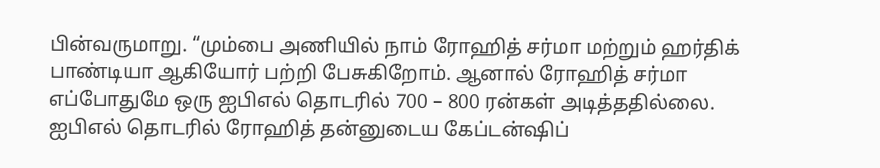பின்வருமாறு. “மும்பை அணியில் நாம் ரோஹித் சர்மா மற்றும் ஹர்திக் பாண்டியா ஆகியோர் பற்றி பேசுகிறோம். ஆனால் ரோஹித் சர்மா எப்போதுமே ஒரு ஐபிஎல் தொடரில் 700 – 800 ரன்கள் அடித்ததில்லை. ஐபிஎல் தொடரில் ரோஹித் தன்னுடைய கேப்டன்ஷிப்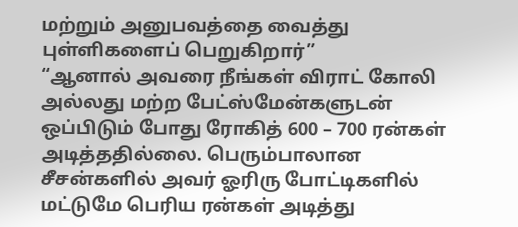மற்றும் அனுபவத்தை வைத்து புள்ளிகளைப் பெறுகிறார்”
“ஆனால் அவரை நீங்கள் விராட் கோலி அல்லது மற்ற பேட்ஸ்மேன்களுடன் ஒப்பிடும் போது ரோகித் 600 – 700 ரன்கள் அடித்ததில்லை. பெரும்பாலான சீசன்களில் அவர் ஓரிரு போட்டிகளில் மட்டுமே பெரிய ரன்கள் அடித்து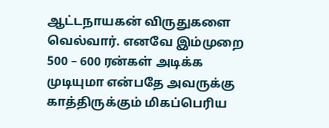ஆட்டநாயகன் விருதுகளை வெல்வார். எனவே இம்முறை 500 – 600 ரன்கள் அடிக்க முடியுமா என்பதே அவருக்கு காத்திருக்கும் மிகப்பெரிய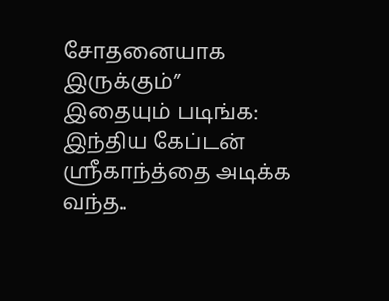சோதனையாக இருக்கும்”
இதையும் படிங்க: இந்திய கேப்டன் ஸ்ரீகாந்த்தை அடிக்க வந்த..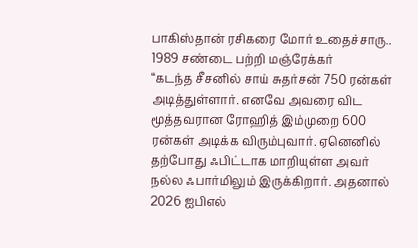பாகிஸ்தான் ரசிகரை மோர் உதைச்சாரு.. 1989 சண்டை பற்றி மஞ்ரேக்கர்
“கடந்த சீசனில் சாய் சுதர்சன் 750 ரன்கள் அடித்துள்ளார். எனவே அவரை விட மூத்தவரான ரோஹித் இம்முறை 600 ரன்கள் அடிக்க விரும்புவார். ஏனெனில் தற்போது ஃபிட்டாக மாறியுள்ள அவர் நல்ல ஃபார்மிலும் இருக்கிறார். அதனால் 2026 ஐபிஎல்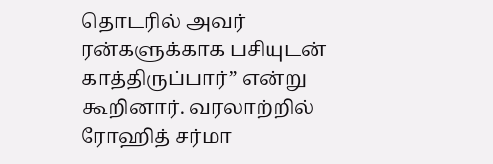தொடரில் அவர் ரன்களுக்காக பசியுடன் காத்திருப்பார்” என்று கூறினார். வரலாற்றில் ரோஹித் சர்மா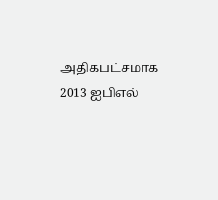அதிகபட்சமாக 2013 ஐபிஎல்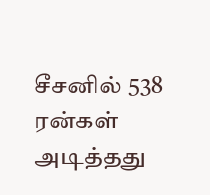சீசனில் 538 ரன்கள் அடித்தது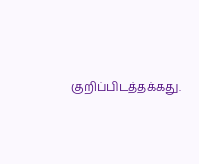குறிப்பிடத்தக்கது.